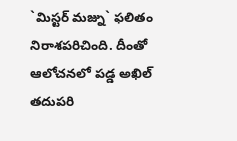`మిస్టర్ మజ్ను` ఫలితం నిరాశపరిచింది. దీంతో ఆలోచనలో పడ్డ అఖిల్ తదుపరి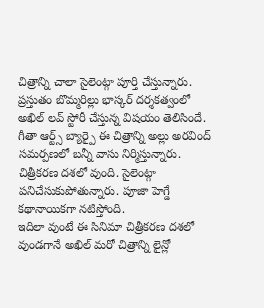చిత్రాన్ని చాలా సైలెంట్గా పూర్తి చేస్తున్నారు. ప్రస్తుతం బొమ్మరిల్లు భాస్కర్ దర్శకత్వంలో అఖిల్ లవ్ స్టోరీ చేస్తున్న విషయం తెలిసిందే. గీతా ఆర్ట్స్ బ్యార్పై ఈ చిత్రాన్ని అల్లు అరవింద్ సమర్పణలో బన్నీ వాసు నిర్మిస్తున్నారు. చిత్రీకరణ దశలో వుంది. సైలెంట్గా పనిచేసుకుపోతున్నారు. పూజా హెగ్డే కథానాయికగా నటిస్తోంది.
ఇదిలా వుంటే ఈ సినిమా చిత్రీకరణ దశలో వుండగానే అఖిల్ మరో చిత్రాన్ని లైన్లో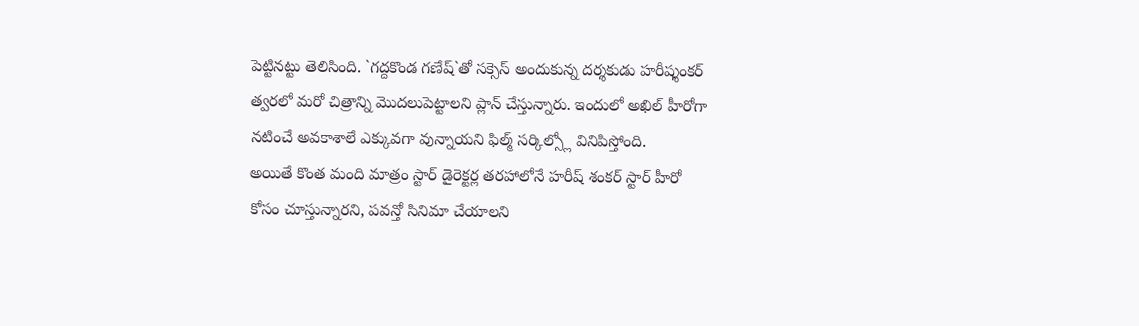పెట్టినట్టు తెలిసింది. `గద్దకొండ గణేష్`తో సక్సెస్ అందుకున్న దర్శకుడు హరీష్శంకర్ త్వరలో మరో చిత్రాన్ని మొదలుపెట్టాలని ప్లాన్ చేస్తున్నారు. ఇందులో అఖిల్ హీరోగా నటించే అవకాశాలే ఎక్కువగా వున్నాయని ఫిల్మ్ సర్కిల్స్లో వినిపిస్తోంది.
అయితే కొంత మంది మాత్రం స్టార్ డైరెక్టర్ల తరహాలోనే హరీష్ శంకర్ స్టార్ హీరో కోసం చూస్తున్నారని, పవన్తో సినిమా చేయాలని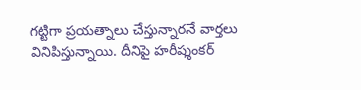గట్టిగా ప్రయత్నాలు చేస్తున్నారనే వార్తలు వినిపిస్తున్నాయి. దీనిపై హరీష్శంకర్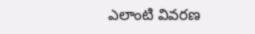ఎలాంటి వివరణ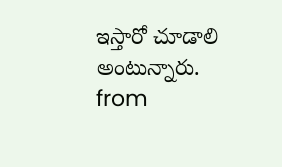ఇస్తారో చూడాలి అంటున్నారు.
from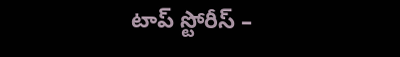టాప్ స్టోరీస్ –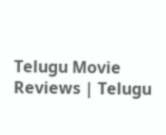Telugu Movie Reviews | Telugu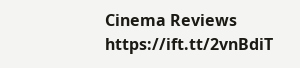Cinema Reviews https://ift.tt/2vnBdiT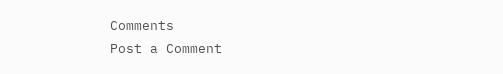Comments
Post a Comment